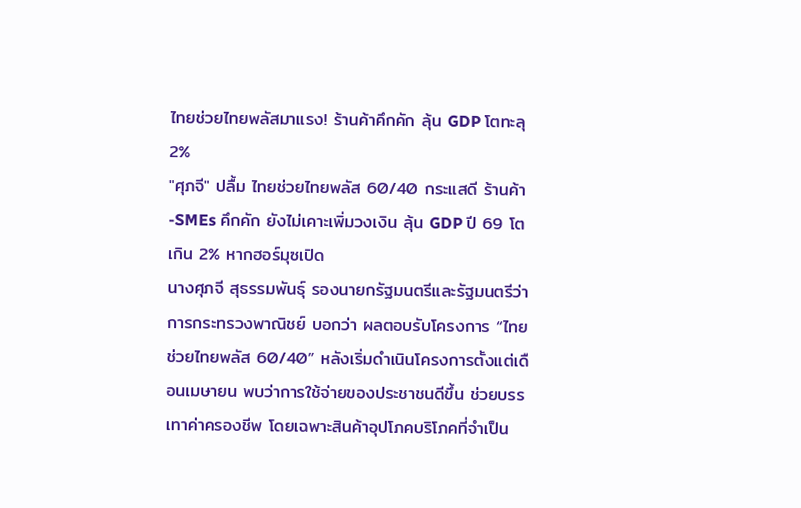ไทยช่วยไทยพลัสมาแรง! ร้านค้าคึกคัก ลุ้น GDP โตทะลุ 2%
"ศุภจี" ปลื้ม ไทยช่วยไทยพลัส 60/40 กระแสดี ร้านค้า-SMEs คึกคัก ยังไม่เคาะเพิ่มวงเงิน ลุ้น GDP ปี 69 โตเกิน 2% หากฮอร์มุซเปิด
นางศุภจี สุธรรมพันธุ์ รองนายกรัฐมนตรีและรัฐมนตรีว่าการกระทรวงพาณิชย์ บอกว่า ผลตอบรับโครงการ “ไทยช่วยไทยพลัส 60/40” หลังเริ่มดำเนินโครงการตั้งแต่เดือนเมษายน พบว่าการใช้จ่ายของประชาชนดีขึ้น ช่วยบรรเทาค่าครองชีพ โดยเฉพาะสินค้าอุปโภคบริโภคที่จำเป็น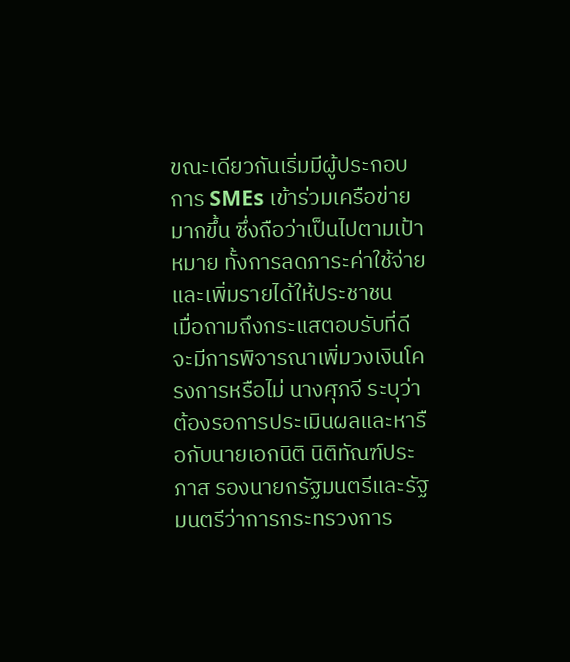ขณะเดียวกันเริ่มมีผู้ประกอบการ SMEs เข้าร่วมเครือข่ายมากขึ้น ซึ่งถือว่าเป็นไปตามเป้าหมาย ทั้งการลดภาระค่าใช้จ่ายและเพิ่มรายได้ให้ประชาชน
เมื่อถามถึงกระแสตอบรับที่ดี จะมีการพิจารณาเพิ่มวงเงินโครงการหรือไม่ นางศุภจี ระบุว่า ต้องรอการประเมินผลและหารือกับนายเอกนิติ นิติทัณฑ์ประภาส รองนายกรัฐมนตรีและรัฐมนตรีว่าการกระทรวงการ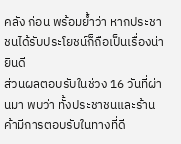คลัง ก่อน พร้อมย้ำว่า หากประชาชนได้รับประโยชน์ก็ถือเป็นเรื่องน่ายินดี
ส่วนผลตอบรับในช่วง 16 วันที่ผ่านมา พบว่า ทั้งประชาชนและร้านค้ามีการตอบรับในทางที่ดี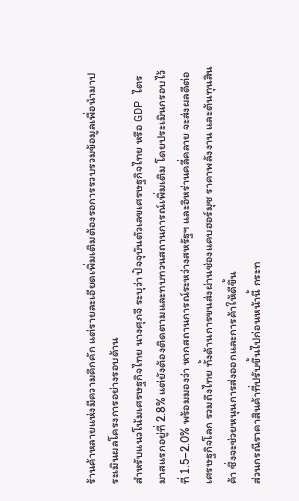ร้านค้าหลายแห่งมีความคึกคัก แต่รายละเอียดเพิ่มเติมต้องรอการรวบรวมข้อมูลเพื่อนำมาประเมินผลโครงการอย่างรอบด้าน
สำหรับแนวโน้มเศรษฐกิจไทย นางศุภจี ระบุว่า ปัจจุบันตัวเลขเศรษฐกิจไทย หรือ GDP ไตรมาสแรกอยู่ที่ 2.8% แต่ยังต้องติดตามและทบทวนสถานการณ์เพิ่มเติม โดยประเมินกรอบไว้ที่ 1.5–2.0% พร้อมมองว่า หากสถานการณ์ระหว่างสหรัฐฯ และอิหร่านคลี่คลาย จะส่งผลดีต่อเศรษฐกิจโลก รวมถึงไทย ทั้งด้านการขนส่งผ่านช่องแคบฮอร์มุซ ราคาพลังงาน และต้นทุนสินค้า ซึ่งจะช่วยหนุนการส่งออกและการค้าให้ดีขึ้น
ส่วนกรณีราคาสินค้าที่ปรับขึ้นไปก่อนหน้านี้ กระท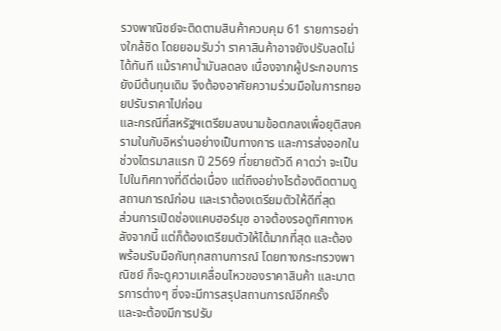รวงพาณิชย์จะติดตามสินค้าควบคุม 61 รายการอย่างใกล้ชิด โดยยอมรับว่า ราคาสินค้าอาจยังปรับลดไม่ได้ทันที แม้ราคาน้ำมันลดลง เนื่องจากผู้ประกอบการยังมีต้นทุนเดิม จึงต้องอาศัยความร่วมมือในการทยอยปรับราคาไปก่อน
และกรณีที่สหรัฐฯเตรียมลงนามข้อตกลงเพื่อยุติสงครามในกับอิหร่านอย่างเป็นทางการ และการส่งออกในช่วงไตรมาสแรก ปี 2569 ที่ขยายตัวดี คาดว่า จะเป็นไปในทิศทางที่ดีต่อเนื่อง แต่ถึงอย่างไรต้องติดตามดูสถานการณ์ก่อน และเราต้องเตรียมตัวให้ดีที่สุด
ส่วนการเปิดช่องแคบฮอร์มุซ อาจต้องรอดูทิศทางหลังจากนี้ แต่ก็ต้องเตรียมตัวให้ได้มากที่สุด และต้องพร้อมรับมือกับทุกสถานการณ์ โดยทางกระทรวงพาณิชย์ ก็จะดูความเคลื่อนไหวของราคาสินค้า และมาตรการต่างๆ ซึ่งจะมีการสรุปสถานการณ์อีกครั้ง
และจะต้องมีการปรับ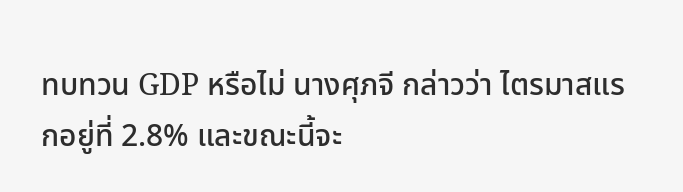ทบทวน GDP หรือไม่ นางศุภจี กล่าวว่า ไตรมาสแรกอยู่ที่ 2.8% และขณะนี้จะ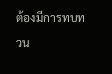ต้องมีการทบทวน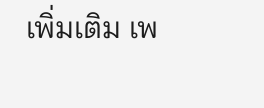เพิ่มเติม เพ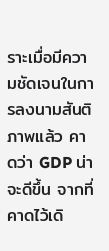ราะเมื่อมีความชัดเจนในการลงนามสันติภาพแล้ว คาดว่า GDP น่าจะดีขึ้น จากที่คาดไว้เดิ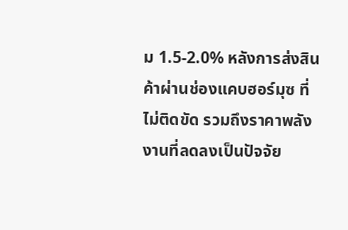ม 1.5-2.0% หลังการส่งสินค้าผ่านช่องแคบฮอร์มุซ ที่ไม่ติดขัด รวมถึงราคาพลังงานที่ลดลงเป็นปัจจัย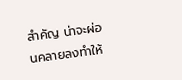สำคัญ น่าจะผ่อนคลายลงทำให้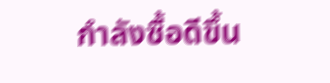กำลังซื้อดีขึ้น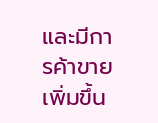และมีการค้าขายเพิ่มขึ้น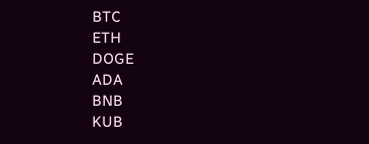BTC
ETH
DOGE
ADA
BNB
KUB